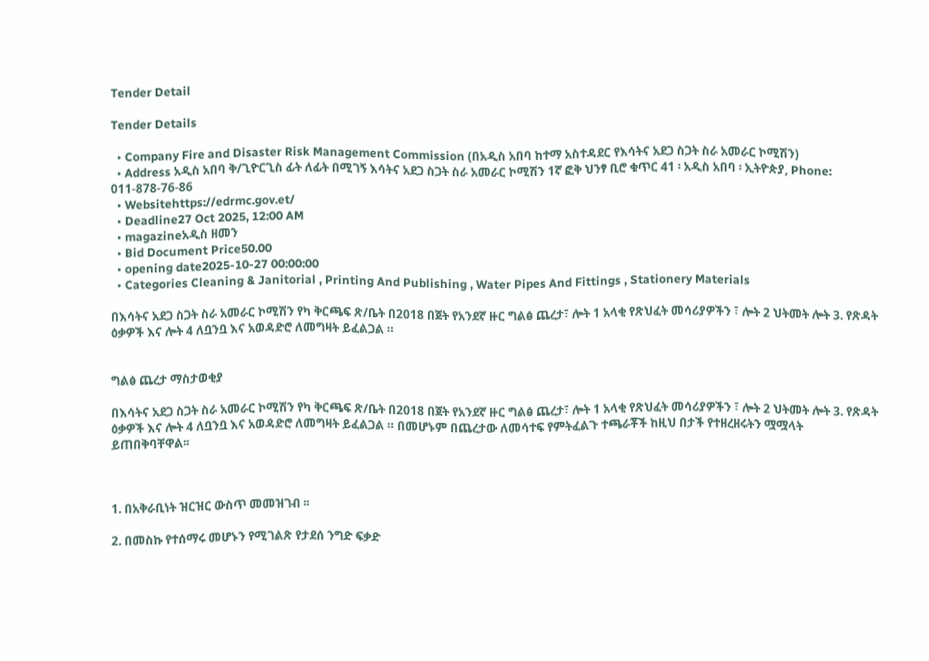Tender Detail

Tender Details

  • Company Fire and Disaster Risk Management Commission (በአዲስ አበባ ከተማ አስተዳደር የእሳትና አደጋ ስጋት ስራ አመራር ኮሚሽን)
  • Address አዲስ አበባ ቅ/ጊዮርጊስ ፊት ለፊት በሚገኝ እሳትና አደጋ ስጋት ስራ አመራር ኮሚሽን 1ኛ ፎቅ ህንፃ ቢሮ ቁጥር 41 ፡ አዲስ አበባ ፡ ኢትዮጵያ, Phone: 011-878-76-86
  • Websitehttps://edrmc.gov.et/
  • Deadline27 Oct 2025, 12:00 AM
  • magazineአዲስ ዘመን
  • Bid Document Price50.00
  • opening date2025-10-27 00:00:00
  • Categories Cleaning & Janitorial , Printing And Publishing , Water Pipes And Fittings , Stationery Materials

በእሳትና አደጋ ስጋት ስራ አመራር ኮሚሽን የካ ቅርጫፍ ጽ/ቤት በ2018 በጀት የአንደኛ ዙር ግልፅ ጨረታ፣ ሎት 1 አላቂ የጽህፈት መሳሪያዎችን ፣ ሎት 2 ህትመት ሎት 3. የጽዳት ዕቃዎች እና ሎት 4 ለቧንቧ እና አወዳድሮ ለመግዛት ይፈልጋል ።


ግልፅ ጨረታ ማስታወቂያ

በእሳትና አደጋ ስጋት ስራ አመራር ኮሚሽን የካ ቅርጫፍ ጽ/ቤት በ2018 በጀት የአንደኛ ዙር ግልፅ ጨረታ፣ ሎት 1 አላቂ የጽህፈት መሳሪያዎችን ፣ ሎት 2 ህትመት ሎት 3. የጽዳት ዕቃዎች እና ሎት 4 ለቧንቧ እና አወዳድሮ ለመግዛት ይፈልጋል ። በመሆኑም በጨረታው ለመሳተፍ የምትፈልጉ ተጫራቾች ከዚህ በታች የተዘረዘሩትን ሟሟላት ይጠበቅባቸዋል፡፡



1. በአቅራቢነት ዝርዝር ውስጥ መመዝገብ ፡፡

2. በመስኩ የተሰማሩ መሆኑን የሚገልጽ የታደሰ ንግድ ፍቃድ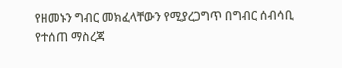የዘመኑን ግብር መክፈላቸውን የሚያረጋግጥ በግብር ሰብሳቢ የተሰጠ ማስረጃ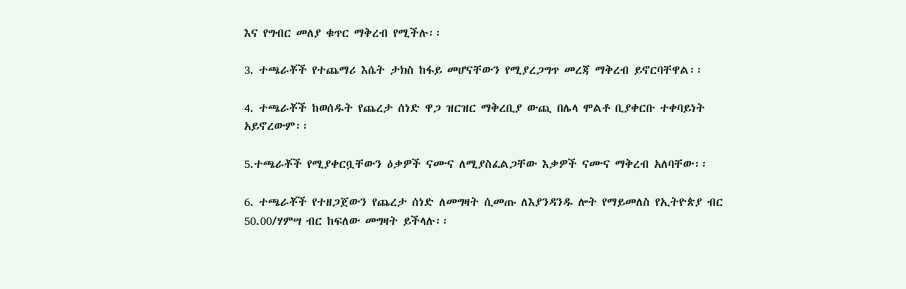እና የግብር መለያ ቁጥር ማቅረብ የሚችሉ፡፡

3. ተጫራቾች የተጨማሪ እሴት ታክስ ከፋይ መሆናቸውን የሚያረጋግጥ መረጃ ማቅረብ ይኖርባቸዋል፡፡

4. ተጫራቾች ከወሰዱት የጨረታ ሰነድ ዋጋ ዝርዝር ማቅረቢያ ውጪ በሌላ ሞልቶ ቢያቀርቡ ተቀባይነት አይኖረውም፡፡

5.ተጫራቾች የሚያቀርቧቸውን ዕቃዎች ናሙና ለሚያስፈልጋቸው እቃዎች ናሙና ማቅረብ አለባቸው፡፡

6. ተጫራቾች የተዘጋጀውን የጨረታ ሰነድ ለመግዛት ሲመጡ ለእያንዳንዱ ሎት የማይመለስ የኢትዮጵያ ብር 50.00/ሃምሣ ብር ከፍለው መግዛት ይችላሉ፡፡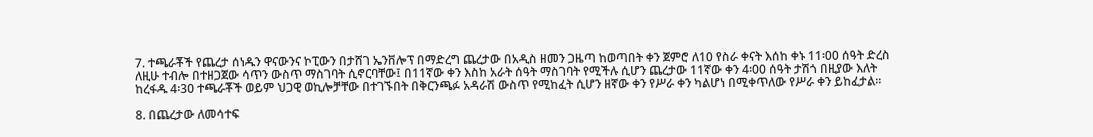7. ተጫራቾች የጨረታ ሰነዱን ዋናውንና ኮፒውን በታሸገ ኤንቨሎፕ በማድረግ ጨረታው በአዲስ ዘመን ጋዜጣ ከወጣበት ቀን ጀምሮ ለ10 የስራ ቀናት እሰከ ቀኑ 11፡00 ሰዓት ድረስ ለዚሁ ተብሎ በተዘጋጀው ሳጥን ውስጥ ማስገባት ሲኖርባቸው፤ በ11ኛው ቀን እስከ አራት ሰዓት ማስገባት የሚችሉ ሲሆን ጨረታው 11ኛው ቀን 4፡00 ሰዓት ታሽጎ በዚያው እለት ከረፋዱ 4፡30 ተጫራቾች ወይም ህጋዊ ወኪሎቻቸው በተገኙበት በቅርንጫፉ አዳራሽ ውስጥ የሚከፈት ሲሆን ዘኛው ቀን የሥራ ቀን ካልሆነ በሚቀጥለው የሥራ ቀን ይከፈታል።

8. በጨረታው ለመሳተፍ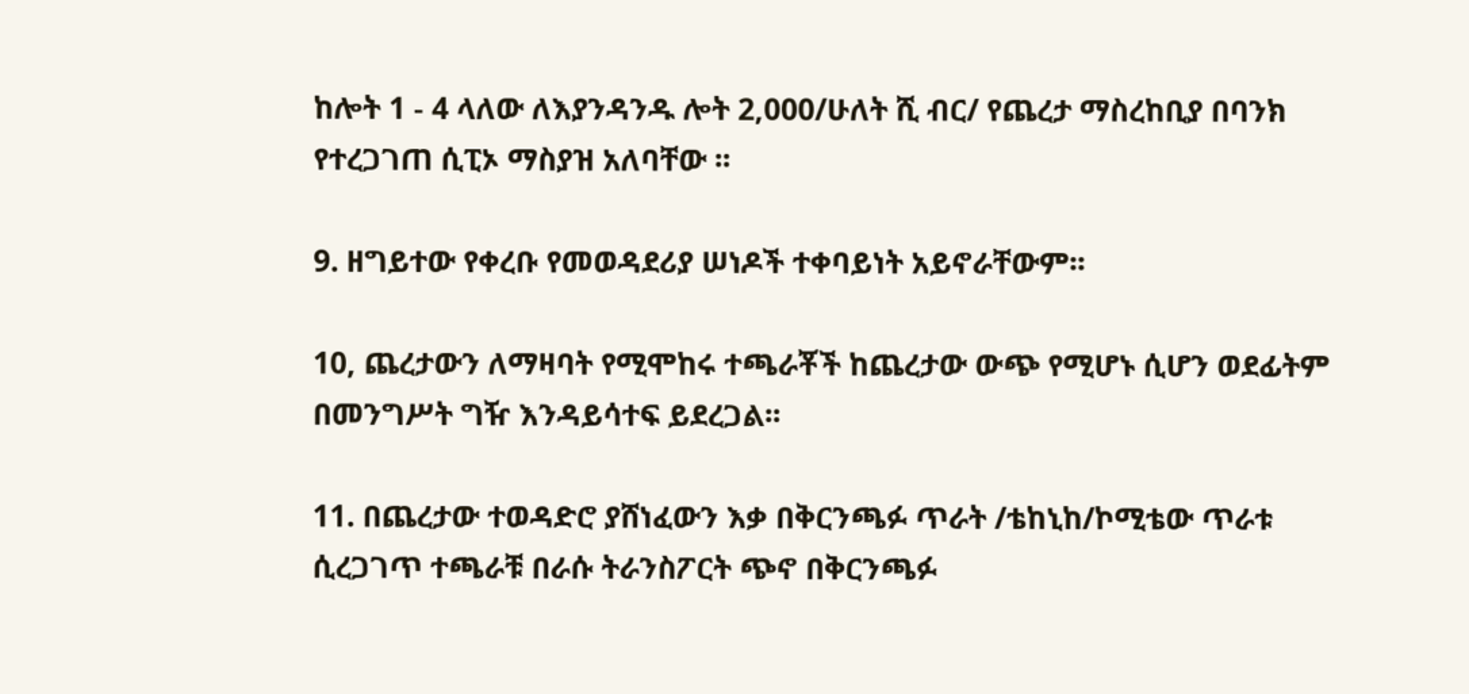ከሎት 1 - 4 ላለው ለእያንዳንዱ ሎት 2,000/ሁለት ሺ ብር/ የጨረታ ማስረከቢያ በባንክ የተረጋገጠ ሲፒኦ ማስያዝ አለባቸው ፡፡

9. ዘግይተው የቀረቡ የመወዳደሪያ ሠነዶች ተቀባይነት አይኖራቸውም፡፡

10, ጨረታውን ለማዛባት የሚሞከሩ ተጫራቾች ከጨረታው ውጭ የሚሆኑ ሲሆን ወደፊትም በመንግሥት ግዥ እንዳይሳተፍ ይደረጋል፡፡

11. በጨረታው ተወዳድሮ ያሸነፈውን እቃ በቅርንጫፉ ጥራት /ቴከኒከ/ኮሚቴው ጥራቱ ሲረጋገጥ ተጫራቹ በራሱ ትራንስፖርት ጭኖ በቅርንጫፉ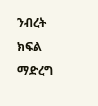ንብረት ክፍል ማድረግ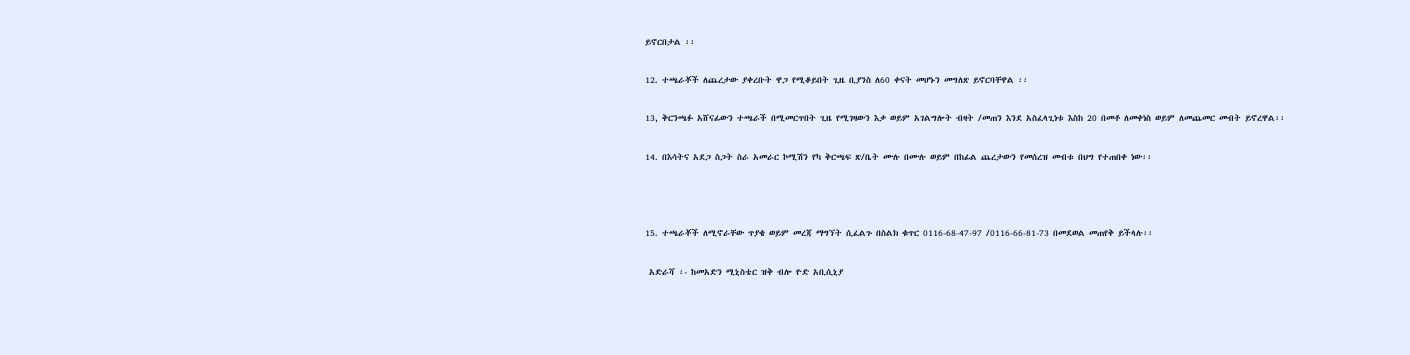ይኖርበታል ፡፡

12. ተጫራቾች ለጨረታው ያቀረቡት ዋጋ የሚቆይበት ጊዜ ቢያንስ ለ60 ቀናት መሆኑን መግለጽ ይኖርባቸዋል ፡፡

13, ቅርንጫፉ አሸናፊውን ተጫራች በሚመርጥበት ጊዜ የሚገዛውን እቃ ወይም አገልግሎት ብዛት /መጠን እንደ አስፈላጊነቱ እስከ 20 በመቶ ለመቀነስ ወይም ለመጨመር መብት ይኖረዋል፡፡

14. በእሳትና አደጋ ስጋት ስራ አመራር ኮሚሽን የካ ቅርጫፍ ጽ/ቤት ሙሉ በሙሉ ወይም በከፊል ጨረታውን የመሰረዝ መብቱ በህግ የተጠበቀ ነው፡፡



15. ተጫራቾች ለሚኖራቸው ጥያቄ ወይም መረጃ ማግኘት ሲፈልጉ በስልክ ቁጥር 0116-68-47-97 /0116-66-81-73 በመደወል መጠየቅ ይችላሉ፡፡

 አድራሻ ፡- ከመአድን ሚኒስቴር ዝቅ ብሎ ዮድ አቢሲኒያ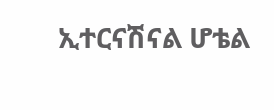ኢተርናሽናል ሆቴል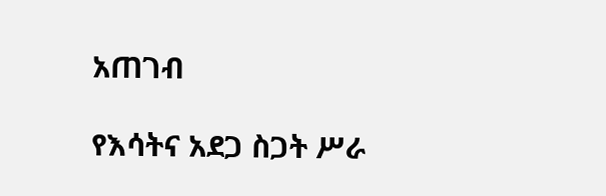አጠገብ

የእሳትና አደጋ ስጋት ሥራ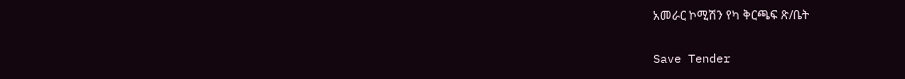አመራር ኮሚሽን የካ ቅርጫፍ ጽ/ቤት

Save Tender